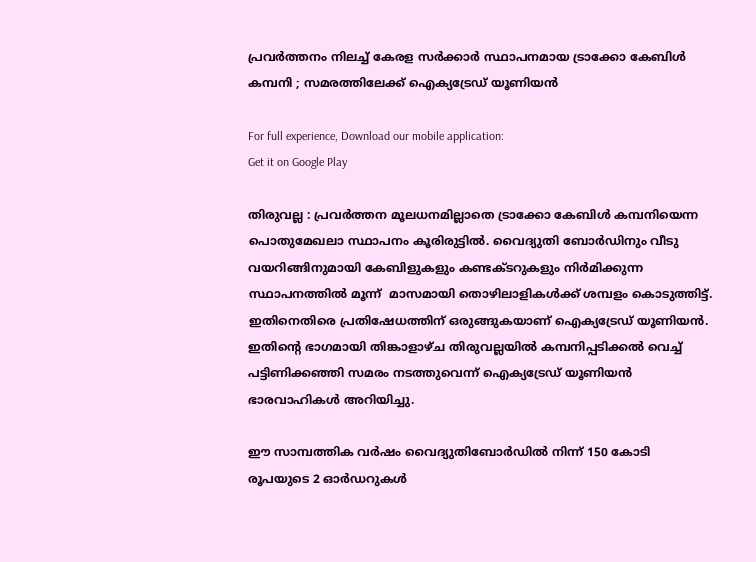പ്രവർത്തനം നിലച്ച് കേരള സർക്കാർ സ്ഥാപനമായ ട്രാക്കോ കേബിൾ കമ്പനി ; സമരത്തിലേക്ക് ഐക്യട്രേഡ് യൂണിയന്‍

For full experience, Download our mobile application:
Get it on Google Play

തിരുവല്ല : പ്രവർത്തന മൂലധനമില്ലാതെ ട്രാക്കോ കേബിൾ കമ്പനിയെന്ന പൊതുമേഖലാ സ്ഥാപനം കൂരിരുട്ടിൽ. വൈദ്യുതി ബോർഡിനും വീടു വയറിങ്ങിനുമായി കേബിളുകളും കണ്ടക്ടറുകളും നിർമിക്കുന്ന സ്ഥാപനത്തിൽ മൂന്ന്  മാസമായി തൊഴിലാളികൾക്ക് ശമ്പളം കൊടുത്തിട്ട്. ഇതിനെതിരെ പ്രതിഷേധത്തിന് ഒരുങ്ങുകയാണ് ഐക്യട്രേഡ് യൂണിയന്‍. ഇതിന്‍റെ ഭാഗമായി തിങ്കാളാഴ്ച തിരുവല്ലയില്‍ കമ്പനിപ്പടിക്കല്‍ വെച്ച് പട്ടിണിക്കഞ്ഞി സമരം നടത്തുവെന്ന് ഐക്യട്രേഡ് യൂണിയന്‍ ഭാരവാഹികള്‍ അറിയിച്ചു.

ഈ സാമ്പത്തിക വർഷം വൈദ്യുതിബോർഡിൽ നിന്ന് 150 കോടി രൂപയുടെ 2 ഓർഡറുകൾ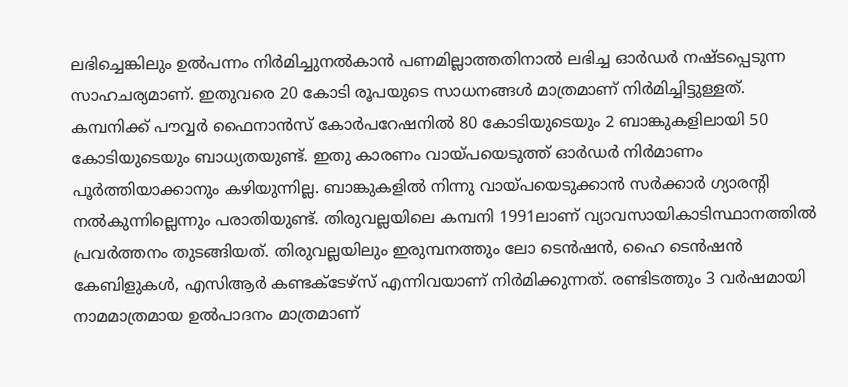ലഭിച്ചെങ്കിലും ഉൽപന്നം നിർമിച്ചുനൽകാൻ പണമില്ലാത്തതിനാൽ ലഭിച്ച ഓർഡർ നഷ്ടപ്പെടുന്ന സാഹചര്യമാണ്. ഇതുവരെ 20 കോടി രൂപയുടെ സാധനങ്ങൾ മാത്രമാണ് നിർമിച്ചിട്ടുള്ളത്. കമ്പനിക്ക് പൗവ്വർ ഫൈനാൻസ് കോർപറേഷനിൽ 80 കോടിയുടെയും 2 ബാങ്കുകളിലായി 50 കോടിയുടെയും ബാധ്യതയുണ്ട്. ഇതു കാരണം വായ്പയെടുത്ത് ഓർഡർ നിർമാണം പൂർത്തിയാക്കാനും കഴിയുന്നില്ല. ബാങ്കുകളിൽ നിന്നു വായ്പയെടുക്കാൻ സർക്കാർ ഗ്യാരന്റി നൽകുന്നില്ലെന്നും പരാതിയുണ്ട്. തിരുവല്ലയിലെ കമ്പനി 1991ലാണ് വ്യാവസായികാടിസ്ഥാനത്തിൽ പ്രവർത്തനം തുടങ്ങിയത്. തിരുവല്ലയിലും ഇരുമ്പനത്തും ലോ ടെൻഷൻ, ഹൈ ടെൻഷൻ കേബിളുകൾ, എസിആർ കണ്ടക്ടേഴ്സ് എന്നിവയാണ് നിർമിക്കുന്നത്. രണ്ടിടത്തും 3 വർഷമായി നാമമാത്രമായ ഉൽപാദനം മാത്രമാണ്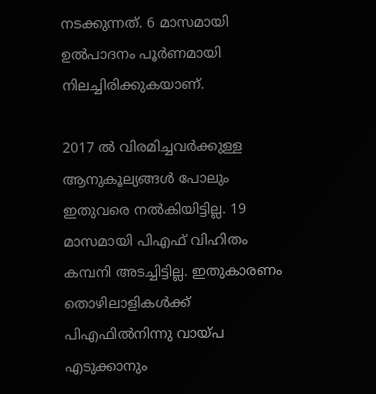നടക്കുന്നത്. 6 മാസമായി ഉൽപാദനം പൂർണമായി നിലച്ചിരിക്കുകയാണ്.

2017 ൽ വിരമിച്ചവർക്കുള്ള ആനുകൂല്യങ്ങൾ പോലും ഇതുവരെ നൽകിയിട്ടില്ല. 19 മാസമായി പിഎഫ് വിഹിതം കമ്പനി അടച്ചിട്ടില്ല. ഇതുകാരണം തൊഴിലാളികൾക്ക് പിഎഫിൽനിന്നു വായ്പ എടുക്കാനും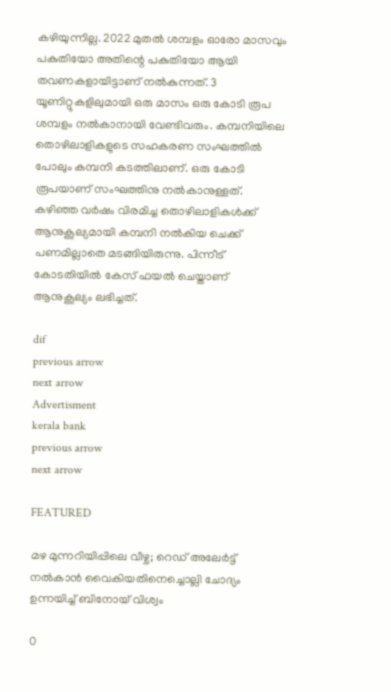കഴിയുന്നില്ല. 2022 മുതൽ ശമ്പളം ഓരോ മാസവും പകുതിയോ അതിന്റെ പകുതിയോ ആയി തവണകളായിട്ടാണ് നൽകുന്നത്. 3 യൂണിറ്റുകളിലുമായി ഒരു മാസം ഒരു കോടി രൂപ ശമ്പളം നൽകാനായി വേണ്ടിവരും. കമ്പനിയിലെ തൊഴിലാളികളുടെ സഹകരണ സംഘത്തിൽ പോലും കമ്പനി കടത്തിലാണ്. ഒരു കോടി രൂപയാണ് സംഘത്തിനു നൽകാനുള്ളത്. കഴിഞ്ഞ വർഷം വിരമിച്ച തൊഴിലാളികൾക്ക് ആനുകൂല്യമായി കമ്പനി നൽകിയ ചെക്ക് പണമില്ലാതെ മടങ്ങിയിരുന്നു. പിന്നീട് കോടതിയിൽ കേസ് ഫയൽ ചെയ്താണ് ആനുകൂല്യം ലഭിച്ചത്.

dif
previous arrow
next arrow
Advertisment
kerala bank
previous arrow
next arrow

FEATURED

മഴ മുന്നറിയിപ്പിലെ വീഴ്ച; റെഡ് അലേർട്ട് നൽകാൻ വൈകിയതിനെച്ചൊല്ലി ചോദ്യം ഉന്നയിച്ച് ബിനോയ് വിശ്വം

0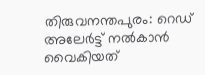തിരുവനന്തപുരം: റെഡ് അലേര്‍ട്ട് നല്‍കാന്‍ വൈകിയത്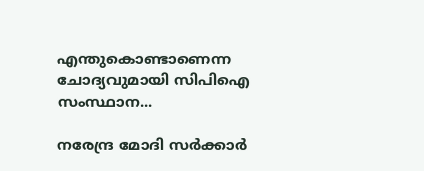എന്തുകൊണ്ടാണെന്ന ചോദ്യവുമായി സിപിഐ സംസ്ഥാന...

നരേന്ദ്ര മോദി സർക്കാർ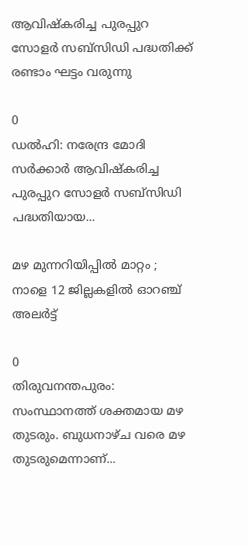ആവിഷ്കരിച്ച പുരപ്പുറ സോളർ സബ്സിഡി പദ്ധതിക്ക് രണ്ടാം ഘട്ടം വരുന്നു

0
ഡൽഹി: നരേന്ദ്ര മോദി സർക്കാർ ആവിഷ്കരിച്ച പുരപ്പുറ സോളർ സബ്സിഡി പദ്ധതിയായ...

മഴ മുന്നറിയിപ്പിൽ മാറ്റം ; നാളെ 12 ജില്ലകളിൽ ഓറഞ്ച് അലർട്ട്

0
തിരുവനന്തപുരം: സംസ്ഥാനത്ത് ശക്തമായ മഴ തുടരും. ബുധനാഴ്ച വരെ മഴ തുടരുമെന്നാണ്...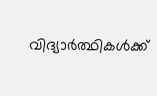വിദ്യാർത്ഥികൾക്ക്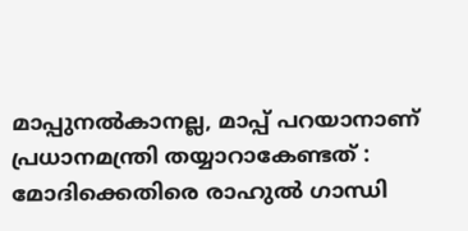മാപ്പുനൽകാനല്ല, മാപ്പ് പറയാനാണ് പ്രധാനമന്ത്രി തയ്യാറാകേണ്ടത് : മോദിക്കെതിരെ രാഹുൽ ഗാന്ധി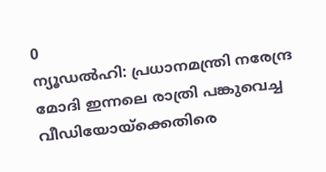0
ന്യൂഡല്‍ഹി: പ്രധാനമന്ത്രി നരേന്ദ്ര മോദി ഇന്നലെ രാത്രി പങ്കുവെച്ച വീഡിയോയ്‌ക്കെതിരെ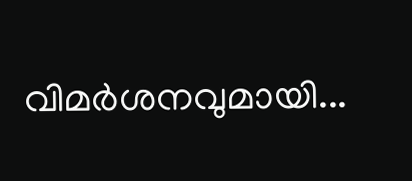വിമര്‍ശനവുമായി...